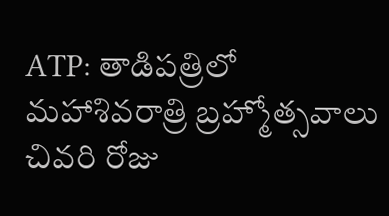ATP: తాడిపత్రిలో మహాశివరాత్రి బ్రహ్మోత్సవాలు చివరి రోజు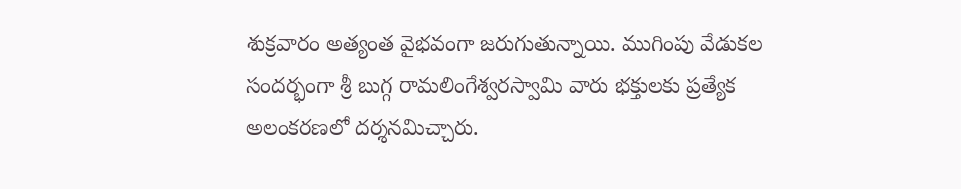శుక్రవారం అత్యంత వైభవంగా జరుగుతున్నాయి. ముగింపు వేడుకల సందర్భంగా శ్రీ బుగ్గ రామలింగేశ్వరస్వామి వారు భక్తులకు ప్రత్యేక అలంకరణలో దర్శనమిచ్చారు.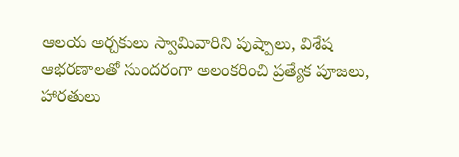ఆలయ అర్చకులు స్వామివారిని పుష్పాలు, విశేష ఆభరణాలతో సుందరంగా అలంకరించి ప్రత్యేక పూజలు, హారతులు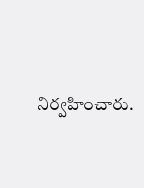నిర్వహించారు.